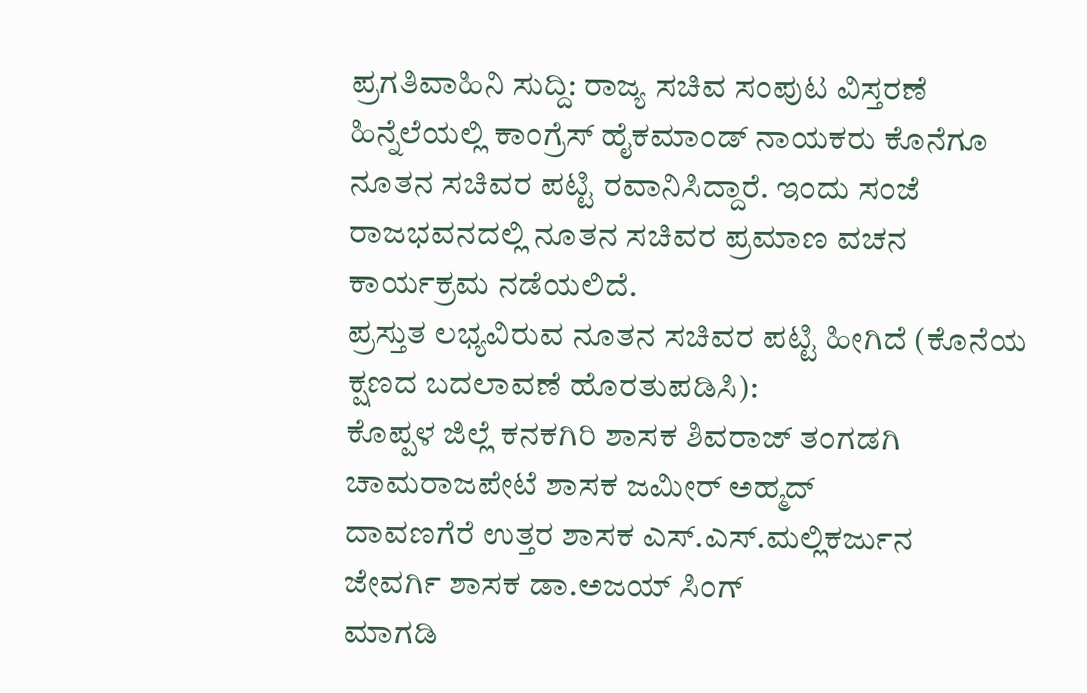ಪ್ರಗತಿವಾಹಿನಿ ಸುದ್ದಿ: ರಾಜ್ಯ ಸಚಿವ ಸಂಪುಟ ವಿಸ್ತರಣೆ ಹಿನ್ನೆಲೆಯಲ್ಲಿ ಕಾಂಗ್ರೆಸ್ ಹೈಕಮಾಂಡ್ ನಾಯಕರು ಕೊನೆಗೂ ನೂತನ ಸಚಿವರ ಪಟ್ಟಿ ರವಾನಿಸಿದ್ದಾರೆ. ಇಂದು ಸಂಜೆ ರಾಜಭವನದಲ್ಲಿ ನೂತನ ಸಚಿವರ ಪ್ರಮಾಣ ವಚನ ಕಾರ್ಯಕ್ರಮ ನಡೆಯಲಿದೆ.
ಪ್ರಸ್ತುತ ಲಭ್ಯವಿರುವ ನೂತನ ಸಚಿವರ ಪಟ್ಟಿ ಹೀಗಿದೆ (ಕೊನೆಯ ಕ್ಷಣದ ಬದಲಾವಣೆ ಹೊರತುಪಡಿಸಿ):
ಕೊಪ್ಪಳ ಜಿಲ್ಲೆ ಕನಕಗಿರಿ ಶಾಸಕ ಶಿವರಾಜ್ ತಂಗಡಗಿ
ಚಾಮರಾಜಪೇಟೆ ಶಾಸಕ ಜಮೀರ್ ಅಹ್ಮದ್
ದಾವಣಗೆರೆ ಉತ್ತರ ಶಾಸಕ ಎಸ್.ಎಸ್.ಮಲ್ಲಿಕರ್ಜುನ
ಜೇವರ್ಗಿ ಶಾಸಕ ಡಾ.ಅಜಯ್ ಸಿಂಗ್
ಮಾಗಡಿ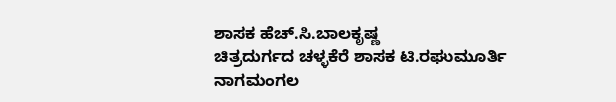ಶಾಸಕ ಹೆಚ್.ಸಿ.ಬಾಲಕೃಷ್ಣ
ಚಿತ್ರದುರ್ಗದ ಚಳ್ಳಕೆರೆ ಶಾಸಕ ಟಿ.ರಘುಮೂರ್ತಿ
ನಾಗಮಂಗಲ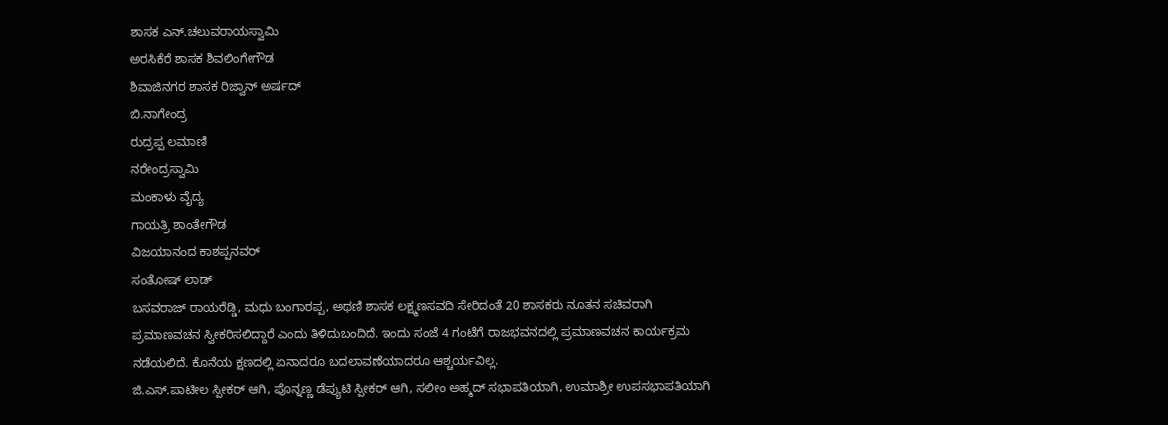ಶಾಸಕ ಎನ್.ಚಲುವರಾಯಸ್ವಾಮಿ
ಅರಸಿಕೆರೆ ಶಾಸಕ ಶಿವಲಿಂಗೇಗೌಡ
ಶಿವಾಜಿನಗರ ಶಾಸಕ ರಿಜ್ವಾನ್ ಅರ್ಷದ್
ಬಿ.ನಾಗೇಂದ್ರ
ರುದ್ರಪ್ಪ ಲಮಾಣಿ
ನರೇಂದ್ರಸ್ವಾಮಿ
ಮಂಕಾಳು ವೈದ್ಯ
ಗಾಯತ್ರಿ ಶಾಂತೇಗೌಡ
ವಿಜಯಾನಂದ ಕಾಶಪ್ಪನವರ್
ಸಂತೋಷ್ ಲಾಡ್
ಬಸವರಾಜ್ ರಾಯರೆಡ್ಡಿ, ಮಧು ಬಂಗಾರಪ್ಪ, ಅಥಣಿ ಶಾಸಕ ಲಕ್ಷ್ಮಣಸವದಿ ಸೇರಿದಂತೆ 20 ಶಾಸಕರು ನೂತನ ಸಚಿವರಾಗಿ ಪ್ರಮಾಣವಚನ ಸ್ವೀಕರಿಸಲಿದ್ದಾರೆ ಎಂದು ತಿಳಿದುಬಂದಿದೆ. ಇಂದು ಸಂಜೆ 4 ಗಂಟೆಗೆ ರಾಜಭವನದಲ್ಲಿ ಪ್ರಮಾಣವಚನ ಕಾರ್ಯಕ್ರಮ ನಡೆಯಲಿದೆ. ಕೊನೆಯ ಕ್ಷಣದಲ್ಲಿ ಏನಾದರೂ ಬದಲಾವಣೆಯಾದರೂ ಆಶ್ಚರ್ಯವಿಲ್ಲ.
ಜಿ.ಎಸ್.ಪಾಟೀಲ ಸ್ಪೀಕರ್ ಆಗಿ, ಪೊನ್ನಣ್ಣ ಡೆಪ್ಯುಟಿ ಸ್ಪೀಕರ್ ಆಗಿ, ಸಲೀಂ ಅಹ್ಮದ್ ಸಭಾಪತಿಯಾಗಿ, ಉಮಾಶ್ರೀ ಉಪಸಭಾಪತಿಯಾಗಿ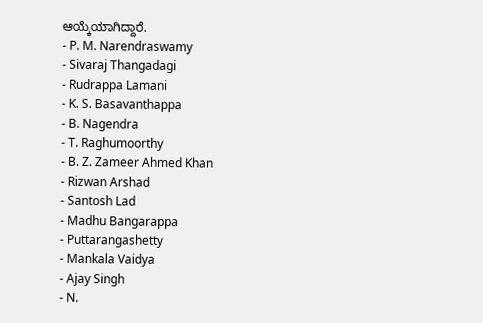ಆಯ್ಕೆಯಾಗಿದ್ದಾರೆ.
- P. M. Narendraswamy
- Sivaraj Thangadagi
- Rudrappa Lamani
- K. S. Basavanthappa
- B. Nagendra
- T. Raghumoorthy
- B. Z. Zameer Ahmed Khan
- Rizwan Arshad
- Santosh Lad
- Madhu Bangarappa
- Puttarangashetty
- Mankala Vaidya
- Ajay Singh
- N.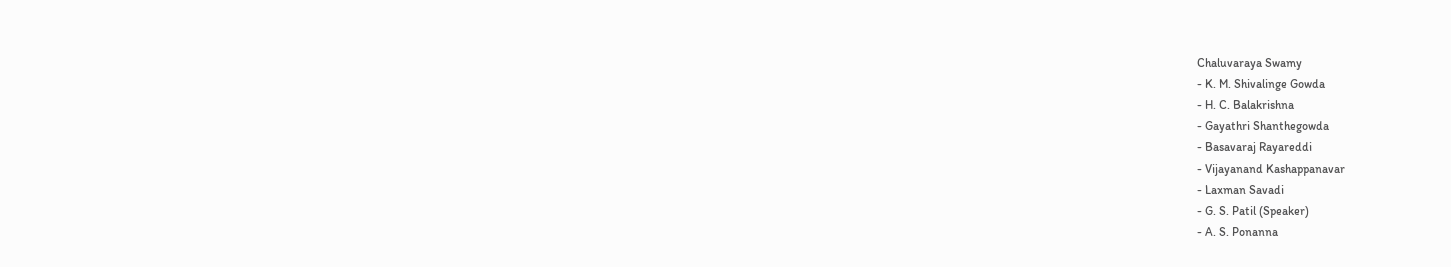Chaluvaraya Swamy
- K. M. Shivalinge Gowda
- H. C. Balakrishna
- Gayathri Shanthegowda
- Basavaraj Rayareddi
- Vijayanand Kashappanavar
- Laxman Savadi
- G. S. Patil (Speaker)
- A. S. Ponanna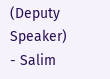(Deputy Speaker)
- Salim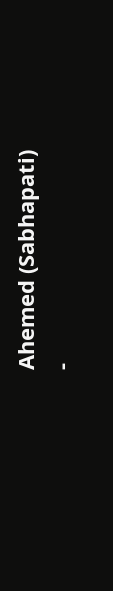Ahemed (Sabhapati)
-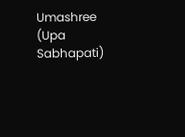Umashree (Upa Sabhapati)